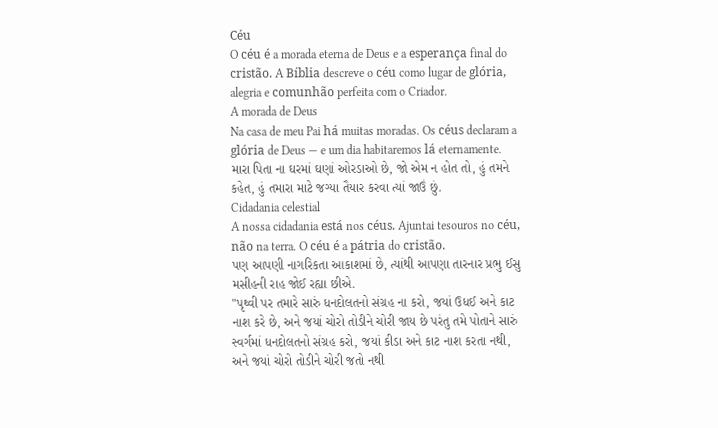Céu
O céu é a morada eterna de Deus e a esperança final do cristão. A Bíblia descreve o céu como lugar de glória, alegria e comunhão perfeita com o Criador.
A morada de Deus
Na casa de meu Pai há muitas moradas. Os céus declaram a glória de Deus — e um dia habitaremos lá eternamente.
મારા પિતા ના ઘરમાં ઘણાં ઓરડાઓ છે, જો એમ ન હોત તો, હું તમને કહેત, હું તમારા માટે જગ્યા તૈયાર કરવા ત્યાં જાઉં છું.
Cidadania celestial
A nossa cidadania está nos céus. Ajuntai tesouros no céu, não na terra. O céu é a pátria do cristão.
પણ આપણી નાગરિકતા આકાશમાં છે, ત્યાંથી આપણા તારનાર પ્રભુ ઈસુ મસીહની રાહ જોઈ રહ્યા છીએ.
"પૃથ્વી પર તમારે સારું ધનદોલતનો સંગ્રહ ના કરો, જયાં ઉધઈ અને કાટ નાશ કરે છે, અને જયાં ચોરો તોડીને ચોરી જાય છે પરંતુ તમે પોતાને સારું સ્વર્ગમાં ધનદોલતનો સંગ્રહ કરો, જયાં કીડા અને કાટ નાશ કરતા નથી, અને જયાં ચોરો તોડીને ચોરી જતો નથી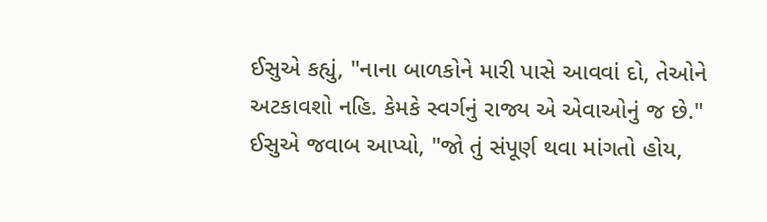ઈસુએ કહ્યું, "નાના બાળકોને મારી પાસે આવવાં દો, તેઓને અટકાવશો નહિ. કેમકે સ્વર્ગનું રાજ્ય એ એવાઓનું જ છે."
ઈસુએ જવાબ આપ્યો, "જો તું સંપૂર્ણ થવા માંગતો હોય,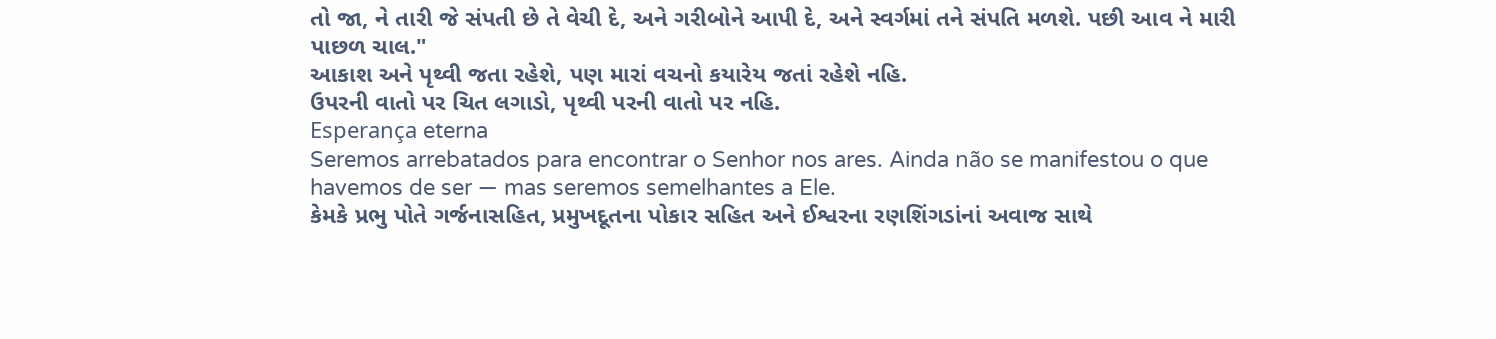તો જા, ને તારી જે સંપતી છે તે વેચી દે, અને ગરીબોને આપી દે, અને સ્વર્ગમાં તને સંપતિ મળશે. પછી આવ ને મારી પાછળ ચાલ."
આકાશ અને પૃથ્વી જતા રહેશે, પણ મારાં વચનો કયારેય જતાં રહેશે નહિ.
ઉપરની વાતો પર ચિત લગાડો, પૃથ્વી પરની વાતો પર નહિ.
Esperança eterna
Seremos arrebatados para encontrar o Senhor nos ares. Ainda não se manifestou o que havemos de ser — mas seremos semelhantes a Ele.
કેમકે પ્રભુ પોતે ગર્જનાસહિત, પ્રમુખદૂતના પોકાર સહિત અને ઈશ્વરના રણશિંગડાંનાં અવાજ સાથે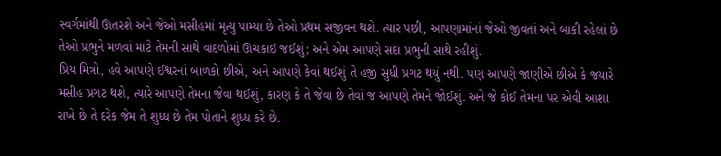સ્વર્ગમાંથી ઊતરશે અને જેઓ મસીહમાં મૃત્યુ પામ્યા છે તેઓ પ્રથમ સજીવન થશે. ત્યાર પછી, આપણામાંનાં જેઓ જીવતાં અને બાકી રહેલાં છે તેઓ પ્રભુને મળવાં માટે તેમની સાથે વાદળોમાં ઊચકાઇ જઈશું; અને એમ આપણે સદા પ્રભુની સાથે રહીશું.
પ્રિય મિત્રો, હવે આપણે ઈશ્વરનાં બાળકો છીએ, અને આપણે કેવાં થઈશું તે હજી સુધી પ્રગટ થયું નથી. પણ આપણે જાણીએ છીએ કે જયારે મસીહ પ્રગટ થશે, ત્યારે આપણે તેમના જેવા થઈશું, કારણ કે તે જેવા છે તેવાં જ આપણે તેમને જોઈશું. અને જે કોઈ તેમના પર એવી આશા રાખે છે તે દરેક જેમ તે શુધ્ધ છે તેમ પોતાને શુધ્ધ કરે છે.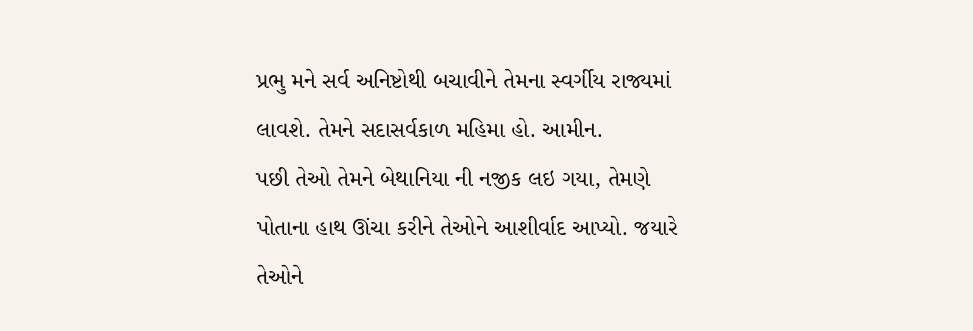પ્રભુ મને સર્વ અનિષ્ટોથી બચાવીને તેમના સ્વર્ગીય રાજ્યમાં લાવશે. તેમને સદાસર્વકાળ મહિમા હો. આમીન.
પછી તેઓ તેમને બેથાનિયા ની નજીક લઇ ગયા, તેમણે પોતાના હાથ ઊંચા કરીને તેઓને આશીર્વાદ આપ્યો. જયારે તેઓને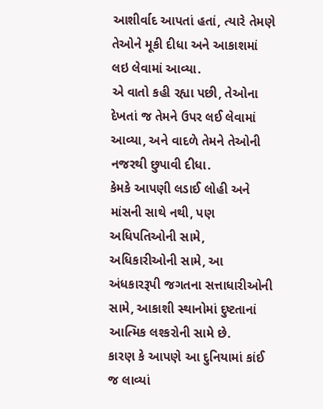આશીર્વાદ આપતાં હતાં, ત્યારે તેમણે તેઓને મૂકી દીધા અને આકાશમાં લઇ લેવામાં આવ્યા.
એ વાતો કહી રહ્યા પછી, તેઓના દેખતાં જ તેમને ઉપર લઈ લેવામાં આવ્યા, અને વાદળે તેમને તેઓની નજરથી છુપાવી દીધા.
કેમકે આપણી લડાઈ લોહી અને માંસની સાથે નથી, પણ અધિપતિઓની સામે, અધિકારીઓની સામે, આ અંધકારરૂપી જગતના સત્તાધારીઓની સામે, આકાશી સ્થાનોમાં દુષ્ટતાનાં આત્મિક લશ્કરોની સામે છે.
કારણ કે આપણે આ દુનિયામાં કાંઈ જ લાવ્યાં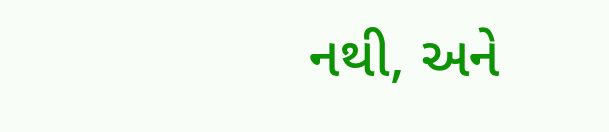નથી, અને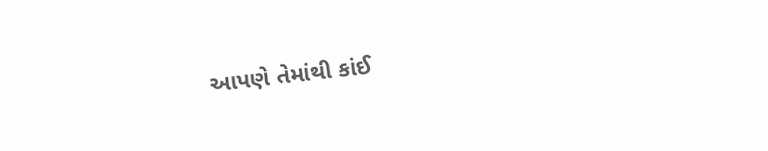આપણે તેમાંથી કાંઈ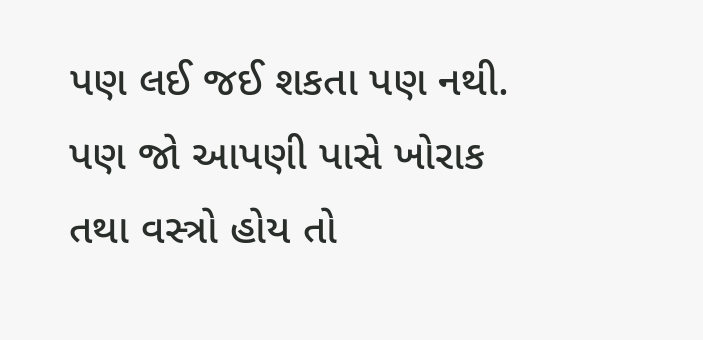પણ લઈ જઈ શકતા પણ નથી. પણ જો આપણી પાસે ખોરાક તથા વસ્ત્રો હોય તો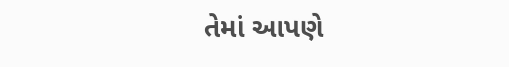તેમાં આપણે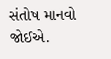સંતોષ માનવો જોઈએ.